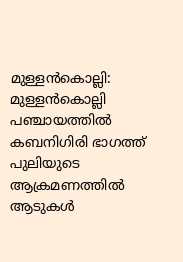മുള്ളൻകൊല്ലി: മുള്ളൻകൊല്ലി പഞ്ചായത്തിൽ കബനിഗിരി ഭാഗത്ത് പുലിയുടെ ആക്രമണത്തിൽ ആടുകൾ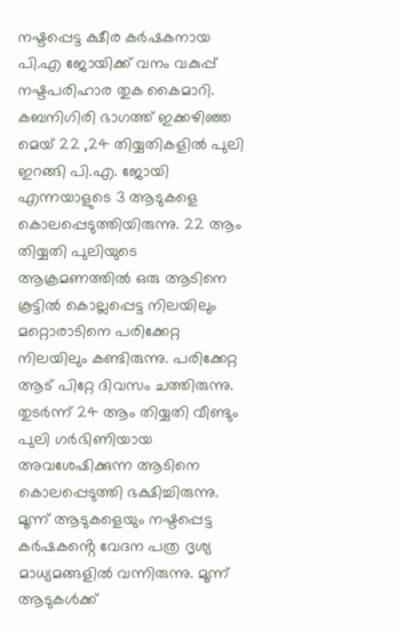നഷ്ടപ്പെട്ട ക്ഷീര കർഷകനായ പി.എ ജോയിക്ക് വനം വകുപ്പ് നഷ്ടപരിഹാര തുക കൈമാറി. കബനിഗിരി ഭാഗത്ത് ഇക്കഴിഞ്ഞ മെയ് 22 ,24 തിയ്യതികളിൽ പുലി ഇറങ്ങി പി.എ. ജോയി എന്നയാളുടെ 3 ആടുകളെ കൊലപ്പെടുത്തിയിരുന്നു. 22 ആം തിയ്യതി പുലിയുടെ ആക്രമണത്തിൽ ഒരു ആടിനെ കൂട്ടിൽ കൊല്ലപ്പെട്ട നിലയിലും മറ്റൊരാടിനെ പരിക്കേറ്റ നിലയിലും കണ്ടിരുന്നു. പരിക്കേറ്റ ആട് പിറ്റേ ദിവസം ചത്തിരുന്നു. തുടർന്ന് 24 ആം തിയ്യതി വീണ്ടും പുലി ഗർഭിണിയായ അവശേഷിക്കുന്ന ആടിനെ കൊലപ്പെടുത്തി ഭക്ഷിച്ചിരുന്നു. മൂന്ന് ആടുകളെയും നഷ്ടപ്പെട്ട കർഷകൻ്റെ വേദന പത്ര ദൃശ്യ മാധ്യമങ്ങളിൽ വന്നിരുന്നു. മൂന്ന് ആടുകൾക്ക്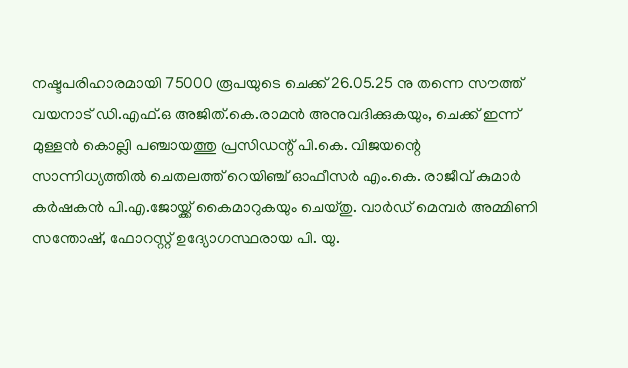നഷ്ടപരിഹാരമായി 75000 രൂപയുടെ ചെക്ക് 26.05.25 നു തന്നെ സൗത്ത് വയനാട് ഡി.എഫ്.ഒ അജിത്.കെ.രാമൻ അനുവദിക്കുകയും, ചെക്ക് ഇന്ന് മുള്ളൻ കൊല്ലി പഞ്ചായത്തു പ്രസിഡന്റ് പി.കെ. വിജയന്റെ സാന്നിധ്യത്തിൽ ചെതലത്ത് റെയിഞ്ച് ഓഫീസർ എം.കെ. രാജീവ് കുമാർ കർഷകൻ പി.എ.ജോയ്ക്ക് കൈമാറുകയും ചെയ്തു. വാർഡ് മെമ്പർ അമ്മിണി സന്തോഷ്, ഫോറസ്റ്റ് ഉദ്യോഗസ്ഥരായ പി. യു.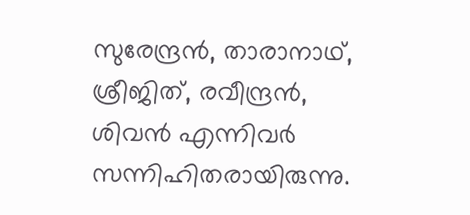സുരേന്ദ്രൻ, താരാനാഥ്, ശ്രീജിത്, രവീന്ദ്രൻ, ശിവൻ എന്നിവർ സന്നിഹിതരായിരുന്നു.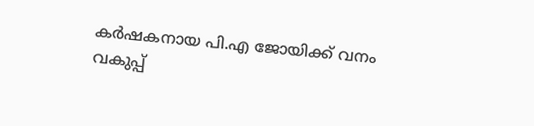കർഷകനായ പി.എ ജോയിക്ക് വനം വകുപ്പ്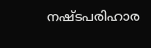നഷ്ടപരിഹാര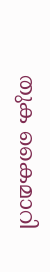തുക കൈമാറി